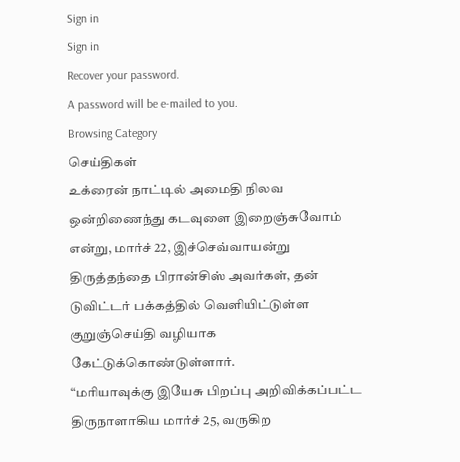Sign in
Sign in
Recover your password.
A password will be e-mailed to you.
Browsing Category
செய்திகள்
உக்ரைன் நாட்டில் அமைதி நிலவ ஒன்றிணைந்து கடவுளை இறைஞ்சுவோம் என்று, மார்ச் 22, இச்செவ்வாயன்று திருத்தந்தை பிரான்சிஸ் அவர்கள், தன் டுவிட்டர் பக்கத்தில் வெளியிட்டுள்ள குறுஞ்செய்தி வழியாக கேட்டுக்கொண்டுள்ளார்.
“மரியாவுக்கு இயேசு பிறப்பு அறிவிக்கப்பட்ட திருநாளாகிய மார்ச் 25, வருகிற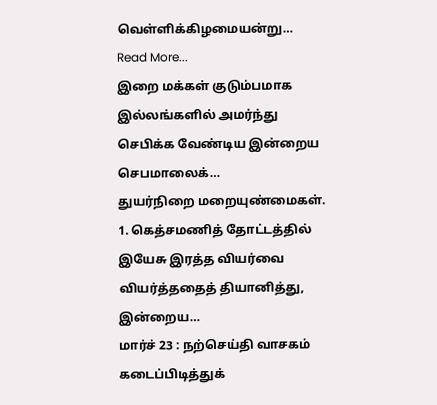வெள்ளிக்கிழமையன்று…
Read More...
இறை மக்கள் குடும்பமாக இல்லங்களில் அமர்ந்து செபிக்க வேண்டிய இன்றைய செபமாலைக்…
துயர்நிறை மறையுண்மைகள்.
1. கெத்சமணித் தோட்டத்தில் இயேசு இரத்த வியர்வை வியர்த்ததைத் தியானித்து,
இன்றைய…
மார்ச் 23 : நற்செய்தி வாசகம்
கடைப்பிடித்துக்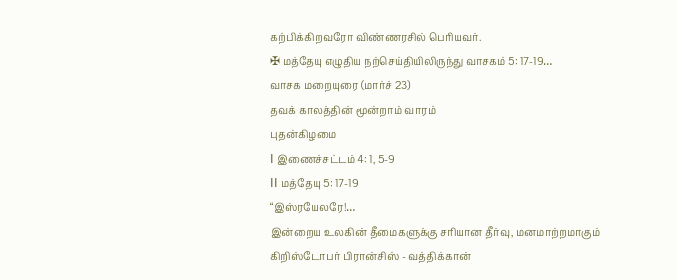கற்பிக்கிறவரோ விண்ணரசில் பெரியவர்.
✠ மத்தேயு எழுதிய நற்செய்தியிலிருந்து வாசகம் 5: 17-19…
வாசக மறையுரை (மார்ச் 23)
தவக் காலத்தின் மூன்றாம் வாரம்
புதன்கிழமை
I இணைச்சட்டம் 4: 1, 5-9
II மத்தேயு 5: 17-19
“இஸ்ரயேலரே!…
இன்றைய உலகின் தீமைகளுக்கு சரியான தீர்வு, மனமாற்றமாகும்
கிறிஸ்டோபர் பிரான்சிஸ் - வத்திக்கான்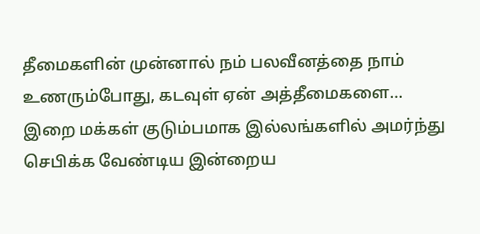தீமைகளின் முன்னால் நம் பலவீனத்தை நாம் உணரும்போது, கடவுள் ஏன் அத்தீமைகளை…
இறை மக்கள் குடும்பமாக இல்லங்களில் அமர்ந்து செபிக்க வேண்டிய இன்றைய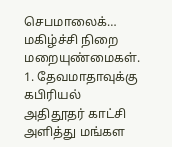செபமாலைக்…
மகிழ்ச்சி நிறை மறையுண்மைகள்.
1. தேவமாதாவுக்கு கபிரியல் அதிதூதர் காட்சி அளித்து மங்கள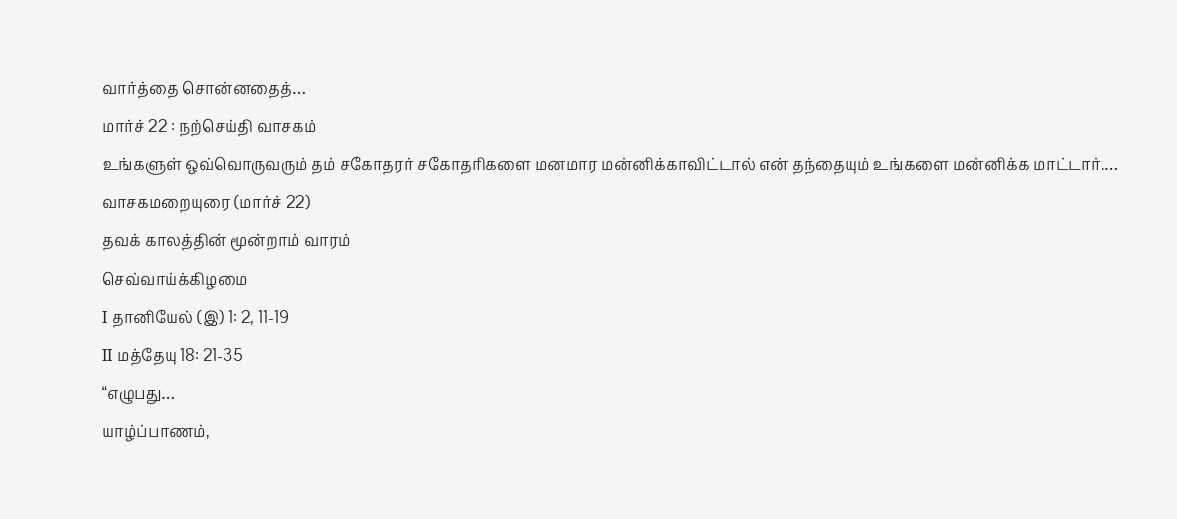வார்த்தை சொன்னதைத்…
மார்ச் 22 : நற்செய்தி வாசகம்
உங்களுள் ஒவ்வொருவரும் தம் சகோதரர் சகோதரிகளை மனமார மன்னிக்காவிட்டால் என் தந்தையும் உங்களை மன்னிக்க மாட்டார்.…
வாசகமறையுரை (மார்ச் 22)
தவக் காலத்தின் மூன்றாம் வாரம்
செவ்வாய்க்கிழமை
I தானியேல் (இ) 1: 2, 11-19
II மத்தேயு 18: 21-35
“எழுபது…
யாழ்ப்பாணம்,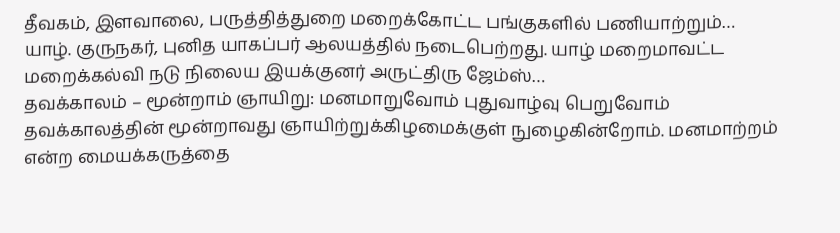தீவகம், இளவாலை, பருத்தித்துறை மறைக்கோட்ட பங்குகளில் பணியாற்றும்…
யாழ். குருநகர், புனித யாகப்பர் ஆலயத்தில் நடைபெற்றது. யாழ் மறைமாவட்ட மறைக்கல்வி நடு நிலைய இயக்குனர் அருட்திரு ஜேம்ஸ்…
தவக்காலம் – மூன்றாம் ஞாயிறு: மனமாறுவோம் புதுவாழ்வு பெறுவோம்
தவக்காலத்தின் மூன்றாவது ஞாயிற்றுக்கிழமைக்குள் நுழைகின்றோம். மனமாற்றம் என்ற மையக்கருத்தை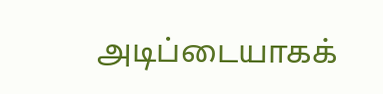அடிப்டையாகக்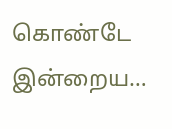கொண்டே இன்றைய…